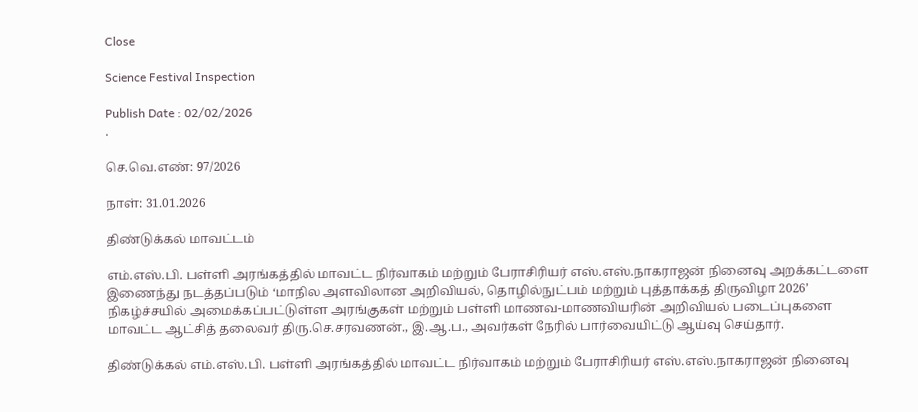Close

Science Festival Inspection

Publish Date : 02/02/2026
.

செ.வெ.எண்: 97/2026

நாள்: 31.01.2026

திண்டுக்கல் மாவட்டம்

எம்.எஸ்.பி. பள்ளி அரங்கத்தில் மாவட்ட நிர்வாகம் மற்றும் பேராசிரியர் எஸ்.எஸ்.நாகராஜன் நினைவு அறக்கட்டளை இணைந்து நடத்தப்படும் ‘மாநில அளவிலான அறிவியல், தொழில்நுட்பம் மற்றும் புத்தாக்கத் திருவிழா 2026’ நிகழ்ச்சயில் அமைக்கப்பட்டுள்ள அரங்குகள் மற்றும் பள்ளி மாணவ-மாணவியரின் அறிவியல் படைப்புகளை மாவட்ட ஆட்சித் தலைவர் திரு.செ.சரவணன்., இ.ஆ.ப., அவர்கள் நேரில் பார்வையிட்டு ஆய்வு செய்தார்.

திண்டுக்கல் எம்.எஸ்.பி. பள்ளி அரங்கத்தில் மாவட்ட நிர்வாகம் மற்றும் பேராசிரியர் எஸ்.எஸ்.நாகராஜன் நினைவு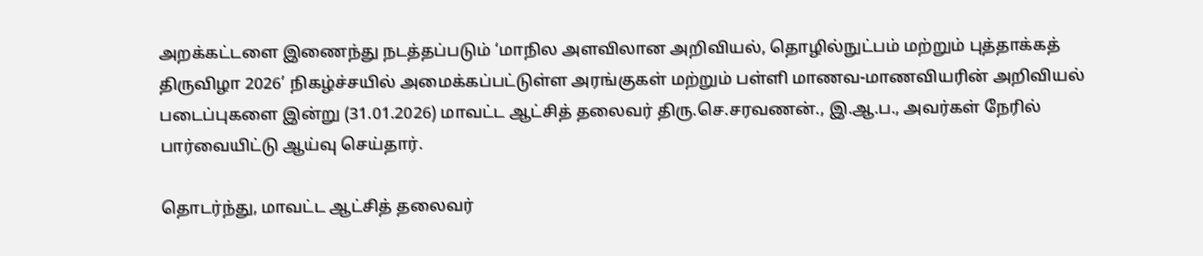அறக்கட்டளை இணைந்து நடத்தப்படும் ‘மாநில அளவிலான அறிவியல், தொழில்நுட்பம் மற்றும் புத்தாக்கத் திருவிழா 2026’ நிகழ்ச்சயில் அமைக்கப்பட்டுள்ள அரங்குகள் மற்றும் பள்ளி மாணவ-மாணவியரின் அறிவியல் படைப்புகளை இன்று (31.01.2026) மாவட்ட ஆட்சித் தலைவர் திரு.செ.சரவணன்., இ.ஆ.ப., அவர்கள் நேரில் பார்வையிட்டு ஆய்வு செய்தார்.

தொடர்ந்து, மாவட்ட ஆட்சித் தலைவர்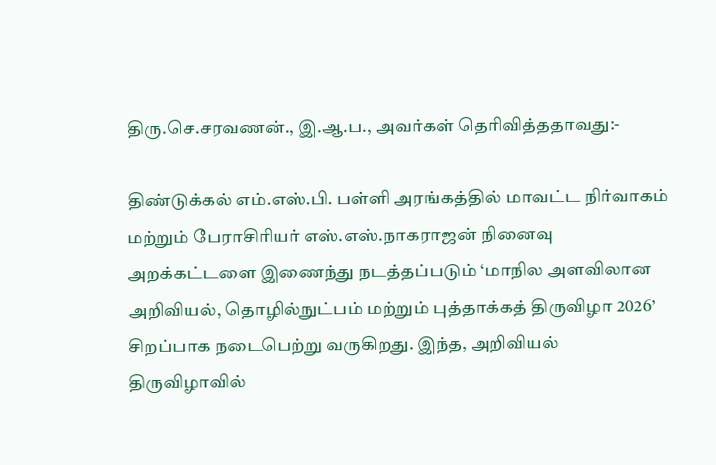திரு.செ.சரவணன்., இ.ஆ.ப., அவர்கள் தெரிவித்ததாவது:-

திண்டுக்கல் எம்.எஸ்.பி. பள்ளி அரங்கத்தில் மாவட்ட நிர்வாகம் மற்றும் பேராசிரியர் எஸ்.எஸ்.நாகராஜன் நினைவு அறக்கட்டளை இணைந்து நடத்தப்படும் ‘மாநில அளவிலான அறிவியல், தொழில்நுட்பம் மற்றும் புத்தாக்கத் திருவிழா 2026’ சிறப்பாக நடைபெற்று வருகிறது. இந்த, அறிவியல் திருவிழாவில்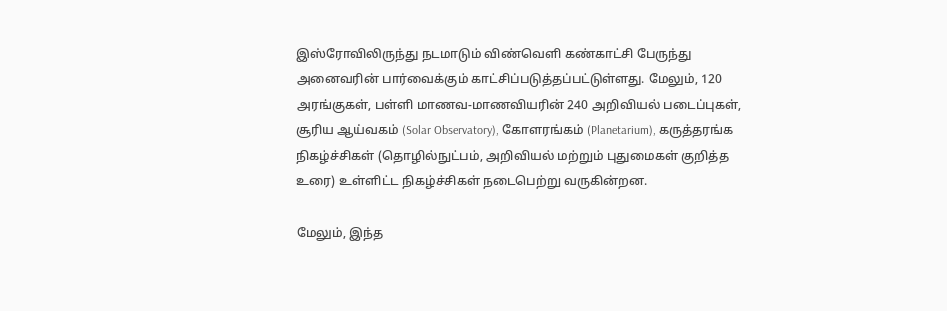இஸ்ரோவிலிருந்து நடமாடும் விண்வெளி கண்காட்சி பேருந்து அனைவரின் பார்வைக்கும் காட்சிப்படுத்தப்பட்டுள்ளது. மேலும், 120 அரங்குகள், பள்ளி மாணவ-மாணவியரின் 240 அறிவியல் படைப்புகள், சூரிய ஆய்வகம் (Solar Observatory), கோளரங்கம் (Planetarium), கருத்தரங்க நிகழ்ச்சிகள் (தொழில்நுட்பம், அறிவியல் மற்றும் புதுமைகள் குறித்த உரை) உள்ளிட்ட நிகழ்ச்சிகள் நடைபெற்று வருகின்றன.

மேலும், இந்த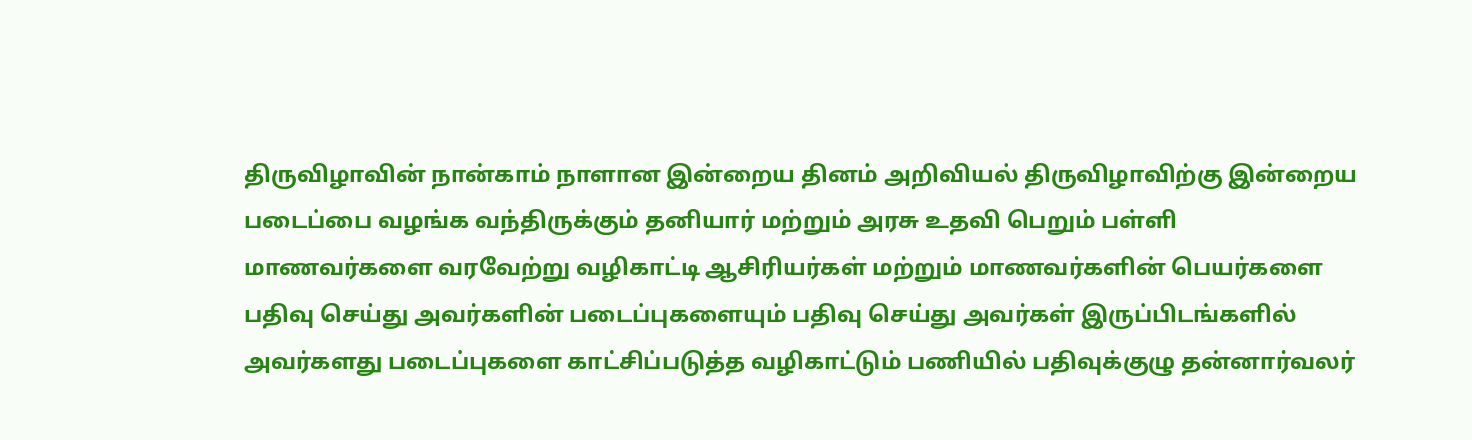திருவிழாவின் நான்காம் நாளான இன்றைய தினம் அறிவியல் திருவிழாவிற்கு இன்றைய படைப்பை வழங்க வந்திருக்கும் தனியார் மற்றும் அரசு உதவி பெறும் பள்ளி மாணவர்களை வரவேற்று வழிகாட்டி ஆசிரியர்கள் மற்றும் மாணவர்களின் பெயர்களை பதிவு செய்து அவர்களின் படைப்புகளையும் பதிவு செய்து அவர்கள் இருப்பிடங்களில் அவர்களது படைப்புகளை காட்சிப்படுத்த வழிகாட்டும் பணியில் பதிவுக்குழு தன்னார்வலர்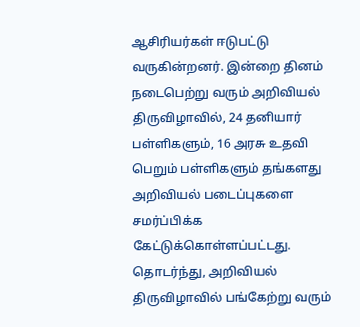ஆசிரியர்கள் ஈடுபட்டு வருகின்றனர். இன்றை தினம் நடைபெற்று வரும் அறிவியல் திருவிழாவில், 24 தனியார் பள்ளிகளும், 16 அரசு உதவி பெறும் பள்ளிகளும் தங்களது அறிவியல் படைப்புகளை சமர்ப்பிக்க கேட்டுக்கொள்ளப்பட்டது. தொடர்ந்து, அறிவியல் திருவிழாவில் பங்கேற்று வரும்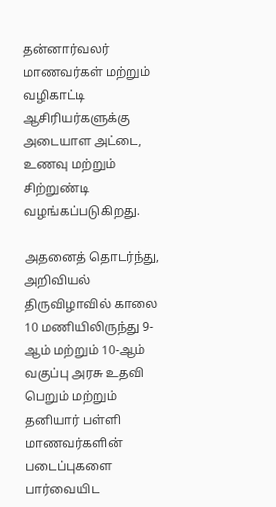தன்னார்வலர் மாணவர்கள் மற்றும் வழிகாட்டி ஆசிரியர்களுக்கு அடையாள அட்டை, உணவு மற்றும் சிற்றுண்டி வழங்கப்படுகிறது.

அதனைத் தொடர்ந்து, அறிவியல் திருவிழாவில் காலை 10 மணியிலிருந்து 9-ஆம் மற்றும் 10-ஆம் வகுப்பு அரசு உதவி பெறும் மற்றும் தனியார் பள்ளி மாணவர்களின் படைப்புகளை பார்வையிட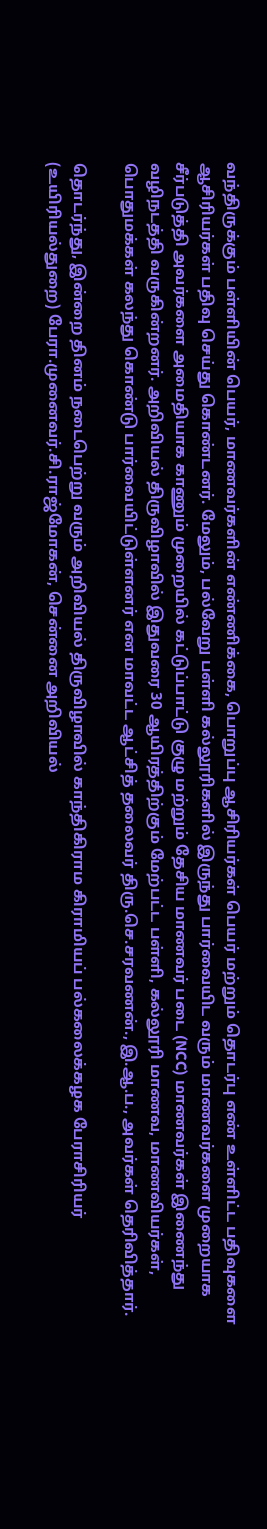வந்திருக்கும் பள்ளியின் பெயர், மாணவர்களின் எண்ணிக்கை, பொறுப்பு ஆசிரியர்கள் பெயர் மற்றும் தொடர்பு எண் உள்ளிட்ட பதிவுகளை ஆசிரியர்கள் பதிவு செய்து கொண்டனர். மேலும், பல்வேறு பள்ளி கல்லூரிகளில் இருந்து பார்வையிட வரும் மாணவர்களை முறையாக சீர்படுத்தி அவர்களை அமைதியாக காணும் முறையில் கட்டுப்பாட்டு குழு மற்றும் தேசிய மாணவர் படை (NCC) மாணவர்கள் இணைந்து வழிநடத்தி வருகின்றனர். அறிவியல் திருவிழாவில் இதுவரை 30 ஆயிரத்திற்கும் மேற்பட்ட பள்ளி, கல்லூரி மாணவ, மாணவியர்கள், பொதுமக்கள் கலந்து கொண்டு பார்வையிட்டுள்ளனர் என மாவட்ட ஆட்சித் தலைவர் திரு.செ.சரவணன்., இ.ஆ.ப., அவர்கள் தெரிவித்தார்.

தொடர்ந்து, இன்றை தினம் நடைபெற்று வரும் அறிவியல் திருவிழாவில் காந்திகிராம கிராமியப் பல்கலைக்கழக பேராசிரியர் (உயிரியல்துறை) பேரா.முனைவர்.சி.ராஜ்மோகன், சென்னை அறிவியல்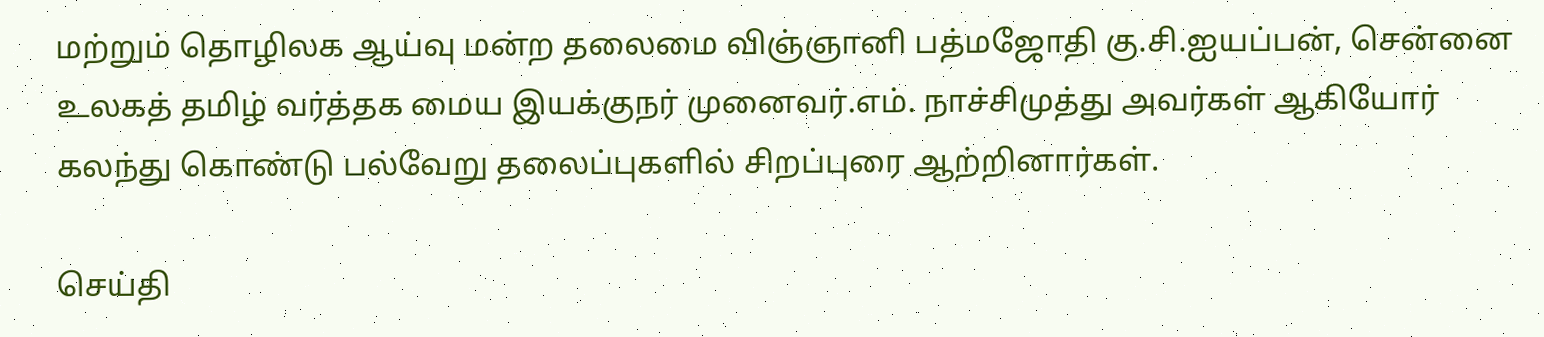மற்றும் தொழிலக ஆய்வு மன்ற தலைமை விஞ்ஞானி பத்மஜோதி கு.சி.ஐயப்பன், சென்னை உலகத் தமிழ் வர்த்தக மைய இயக்குநர் முனைவர்.எம். நாச்சிமுத்து அவர்கள் ஆகியோர் கலந்து கொண்டு பல்வேறு தலைப்புகளில் சிறப்புரை ஆற்றினார்கள்.

செய்தி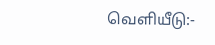வெளியீடு:-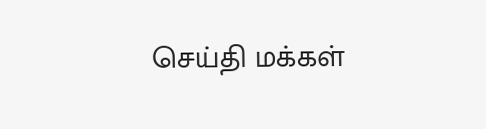செய்தி மக்கள்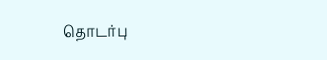தொடர்பு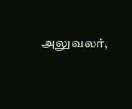அலுவலர்,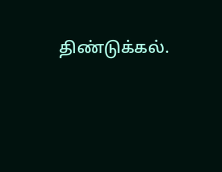திண்டுக்கல்.